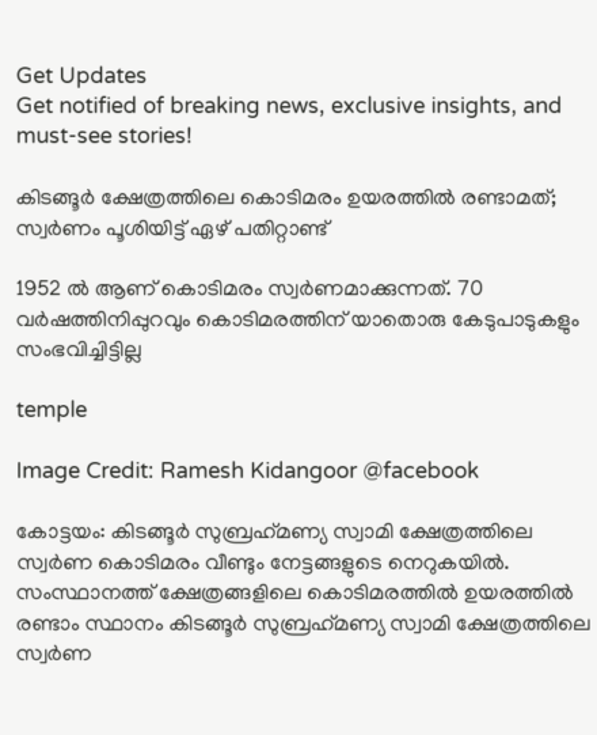Get Updates
Get notified of breaking news, exclusive insights, and must-see stories!

കിടങ്ങൂര്‍ ക്ഷേത്രത്തിലെ കൊടിമരം ഉയരത്തില്‍ രണ്ടാമത്; സ്വര്‍ണം പൂശിയിട്ട് ഏഴ് പതിറ്റാണ്ട്

1952 ല്‍ ആണ് കൊടിമരം സ്വര്‍ണമാക്കുന്നത്. 70 വര്‍ഷത്തിനിപ്പുറവും കൊടിമരത്തിന് യാതൊരു കേടുപാടുകളും സംഭവിച്ചിട്ടില്ല

temple

Image Credit: Ramesh Kidangoor @facebook

കോട്ടയം: കിടങ്ങൂര്‍ സുബ്രഹ്‌മണ്യ സ്വാമി ക്ഷേത്രത്തിലെ സ്വര്‍ണ കൊടിമരം വീണ്ടും നേട്ടങ്ങളുടെ നെറുകയില്‍. സംസ്ഥാനത്ത് ക്ഷേത്രങ്ങളിലെ കൊടിമരത്തില്‍ ഉയരത്തില്‍ രണ്ടാം സ്ഥാനം കിടങ്ങൂര്‍ സുബ്രഹ്‌മണ്യ സ്വാമി ക്ഷേത്രത്തിലെ സ്വര്‍ണ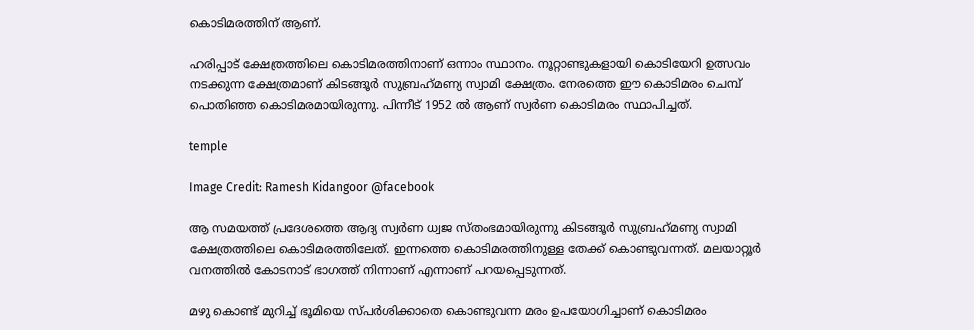കൊടിമരത്തിന് ആണ്.

ഹരിപ്പാട് ക്ഷേത്രത്തിലെ കൊടിമരത്തിനാണ് ഒന്നാം സ്ഥാനം. നൂറ്റാണ്ടുകളായി കൊടിയേറി ഉത്സവം നടക്കുന്ന ക്ഷേത്രമാണ് കിടങ്ങൂര്‍ സുബ്രഹ്‌മണ്യ സ്വാമി ക്ഷേത്രം. നേരത്തെ ഈ കൊടിമരം ചെമ്പ് പൊതിഞ്ഞ കൊടിമരമായിരുന്നു. പിന്നീട് 1952 ല്‍ ആണ് സ്വര്‍ണ കൊടിമരം സ്ഥാപിച്ചത്.

temple

Image Credit: Ramesh Kidangoor @facebook

ആ സമയത്ത് പ്രദേശത്തെ ആദ്യ സ്വര്‍ണ ധ്വജ സ്തംഭമായിരുന്നു കിടങ്ങൂര്‍ സുബ്രഹ്‌മണ്യ സ്വാമി ക്ഷേത്രത്തിലെ കൊടിമരത്തിലേത്. ഇന്നത്തെ കൊടിമരത്തിനുള്ള തേക്ക് കൊണ്ടുവന്നത്. മലയാറ്റൂര്‍ വനത്തില്‍ കോടനാട് ഭാഗത്ത് നിന്നാണ് എന്നാണ് പറയപ്പെടുന്നത്.

മഴു കൊണ്ട് മുറിച്ച് ഭൂമിയെ സ്പര്‍ശിക്കാതെ കൊണ്ടുവന്ന മരം ഉപയോഗിച്ചാണ് കൊടിമരം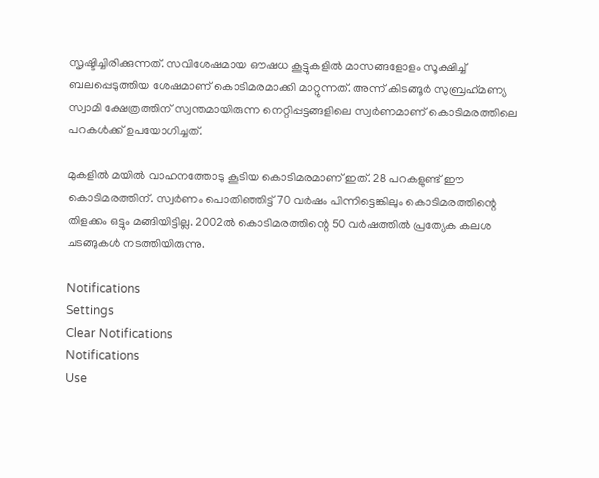സൃഷ്ടിച്ചിരിക്കുന്നത്. സവിശേഷമായ ഔഷധ കൂട്ടുകളില്‍ മാസങ്ങളോളം സൂക്ഷിച്ച് ബലപ്പെടുത്തിയ ശേഷമാണ് കൊടിമരമാക്കി മാറ്റുന്നത്. അന്ന് കിടങ്ങൂര്‍ സുബ്രഹ്‌മണ്യ സ്വാമി ക്ഷേത്രത്തിന് സ്വന്തമായിരുന്ന നെറ്റിപ്പട്ടങ്ങളിലെ സ്വര്‍ണമാണ് കൊടിമരത്തിലെ പറകള്‍ക്ക് ഉപയോഗിച്ചത്.

മുകളില്‍ മയില്‍ വാഹനത്തോടു കൂടിയ കൊടിമരമാണ് ഇത്. 28 പറകളുണ്ട് ഈ കൊടിമരത്തിന്. സ്വര്‍ണം പൊതിഞ്ഞിട്ട് 70 വര്‍ഷം പിന്നിട്ടെങ്കിലും കൊടിമരത്തിന്റെ തിളക്കം ഒട്ടും മങ്ങിയിട്ടില്ല. 2002ല്‍ കൊടിമരത്തിന്റെ 50 വര്‍ഷത്തില്‍ പ്രത്യേക കലശ ചടങ്ങുകള്‍ നടത്തിയിരുന്നു.

Notifications
Settings
Clear Notifications
Notifications
Use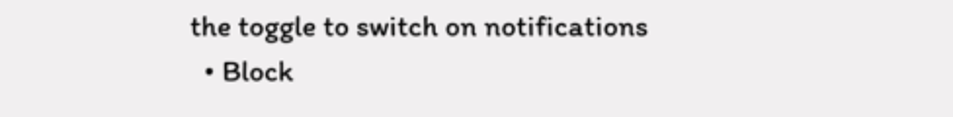the toggle to switch on notifications
  • Block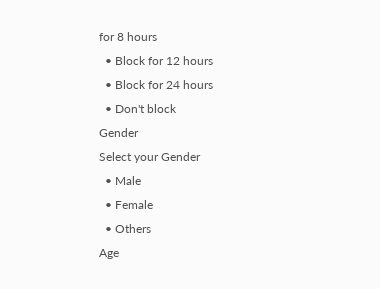for 8 hours
  • Block for 12 hours
  • Block for 24 hours
  • Don't block
Gender
Select your Gender
  • Male
  • Female
  • Others
Age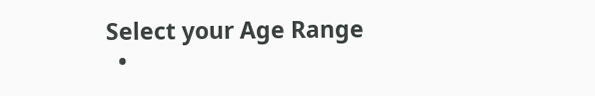Select your Age Range
  •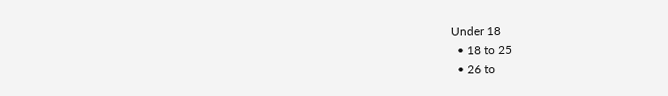Under 18
  • 18 to 25
  • 26 to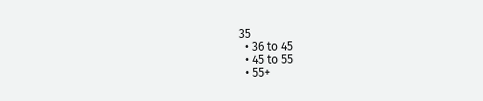35
  • 36 to 45
  • 45 to 55
  • 55+